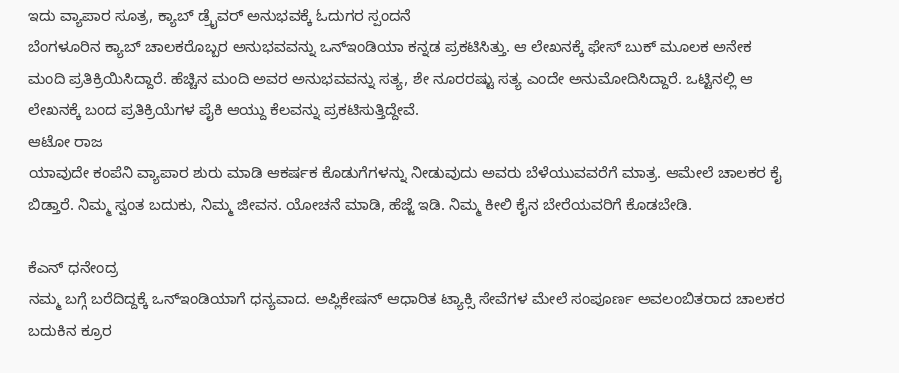ಇದು ವ್ಯಾಪಾರ ಸೂತ್ರ, ಕ್ಯಾಬ್ ಡ್ರೈವರ್ ಅನುಭವಕ್ಕೆ ಓದುಗರ ಸ್ಪಂದನೆ
ಬೆಂಗಳೂರಿನ ಕ್ಯಾಬ್ ಚಾಲಕರೊಬ್ಬರ ಅನುಭವವನ್ನು ಒನ್ಇಂಡಿಯಾ ಕನ್ನಡ ಪ್ರಕಟಿಸಿತ್ತು. ಆ ಲೇಖನಕ್ಕೆ ಫೇಸ್ ಬುಕ್ ಮೂಲಕ ಅನೇಕ ಮಂದಿ ಪ್ರತಿಕ್ರಿಯಿಸಿದ್ದಾರೆ. ಹೆಚ್ಚಿನ ಮಂದಿ ಅವರ ಅನುಭವವನ್ನು ಸತ್ಯ, ಶೇ ನೂರರಷ್ಟು ಸತ್ಯ ಎಂದೇ ಅನುಮೋದಿಸಿದ್ದಾರೆ. ಒಟ್ಟಿನಲ್ಲಿ ಆ ಲೇಖನಕ್ಕೆ ಬಂದ ಪ್ರತಿಕ್ರಿಯೆಗಳ ಪೈಕಿ ಆಯ್ದು ಕೆಲವನ್ನು ಪ್ರಕಟಿಸುತ್ತಿದ್ದೇವೆ.
ಆಟೋ ರಾಜ
ಯಾವುದೇ ಕಂಪೆನಿ ವ್ಯಾಪಾರ ಶುರು ಮಾಡಿ ಆಕರ್ಷಕ ಕೊಡುಗೆಗಳನ್ನು ನೀಡುವುದು ಅವರು ಬೆಳೆಯುವವರೆಗೆ ಮಾತ್ರ. ಆಮೇಲೆ ಚಾಲಕರ ಕೈ ಬಿಡ್ತಾರೆ. ನಿಮ್ಮ ಸ್ವಂತ ಬದುಕು, ನಿಮ್ಮ ಜೀವನ. ಯೋಚನೆ ಮಾಡಿ, ಹೆಜ್ಜೆ ಇಡಿ. ನಿಮ್ಮ ಕೀಲಿ ಕೈನ ಬೇರೆಯವರಿಗೆ ಕೊಡಬೇಡಿ.

ಕೆಎನ್ ಧನೇಂದ್ರ
ನಮ್ಮ ಬಗ್ಗೆ ಬರೆದಿದ್ದಕ್ಕೆ ಒನ್ಇಂಡಿಯಾಗೆ ಧನ್ಯವಾದ. ಅಪ್ಲಿಕೇಷನ್ ಆಧಾರಿತ ಟ್ಯಾಕ್ಸಿ ಸೇವೆಗಳ ಮೇಲೆ ಸಂಪೂರ್ಣ ಅವಲಂಬಿತರಾದ ಚಾಲಕರ ಬದುಕಿನ ಕ್ರೂರ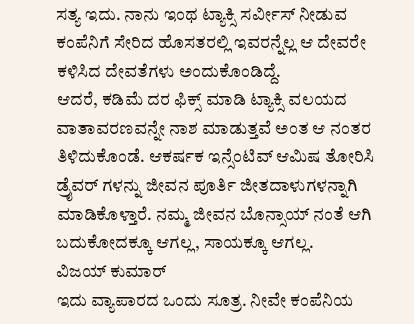ಸತ್ಯ ಇದು. ನಾನು ಇಂಥ ಟ್ಯಾಕ್ಸಿ ಸರ್ವೀಸ್ ನೀಡುವ ಕಂಪೆನಿಗೆ ಸೇರಿದ ಹೊಸತರಲ್ಲಿ ಇವರನ್ನೆಲ್ಲ ಆ ದೇವರೇ ಕಳಿಸಿದ ದೇವತೆಗಳು ಅಂದುಕೊಂಡಿದ್ದೆ.
ಆದರೆ, ಕಡಿಮೆ ದರ ಫಿಕ್ಸ್ ಮಾಡಿ ಟ್ಯಾಕ್ಸಿ ವಲಯದ ವಾತಾವರಣವನ್ನೇ ನಾಶ ಮಾಡುತ್ತವೆ ಅಂತ ಆ ನಂತರ ತಿಳಿದುಕೊಂಡೆ. ಆಕರ್ಷಕ ಇನ್ಸೆಂಟಿವ್ ಆಮಿಷ ತೋರಿಸಿ ಡ್ರೈವರ್ ಗಳನ್ನು ಜೀವನ ಪೂರ್ತಿ ಜೀತದಾಳುಗಳನ್ನಾಗಿ ಮಾಡಿಕೊಳ್ತಾರೆ. ನಮ್ಮ ಜೀವನ ಬೊನ್ಸಾಯ್ ನಂತೆ ಆಗಿ ಬದುಕೋದಕ್ಕೂ ಆಗಲ್ಲ, ಸಾಯಕ್ಕೂ ಆಗಲ್ಲ.
ವಿಜಯ್ ಕುಮಾರ್
ಇದು ವ್ಯಾಪಾರದ ಒಂದು ಸೂತ್ರ. ನೀವೇ ಕಂಪೆನಿಯ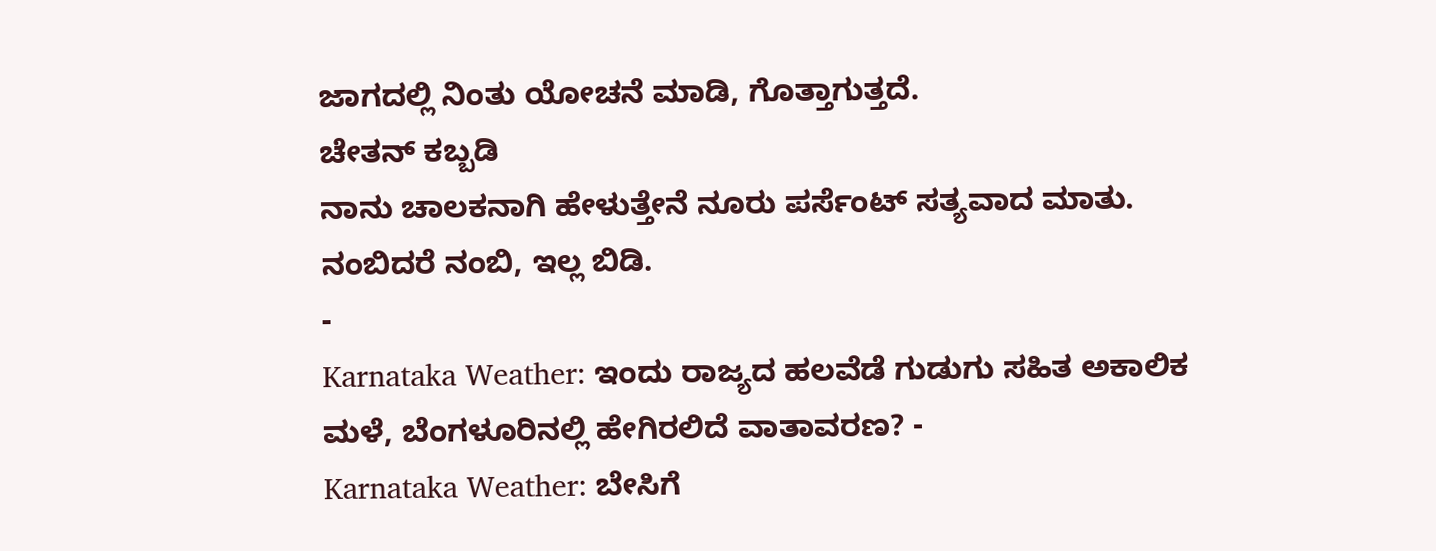ಜಾಗದಲ್ಲಿ ನಿಂತು ಯೋಚನೆ ಮಾಡಿ, ಗೊತ್ತಾಗುತ್ತದೆ.
ಚೇತನ್ ಕಬ್ಬಡಿ
ನಾನು ಚಾಲಕನಾಗಿ ಹೇಳುತ್ತೇನೆ ನೂರು ಪರ್ಸೆಂಟ್ ಸತ್ಯವಾದ ಮಾತು. ನಂಬಿದರೆ ನಂಬಿ, ಇಲ್ಲ ಬಿಡಿ.
-
Karnataka Weather: ಇಂದು ರಾಜ್ಯದ ಹಲವೆಡೆ ಗುಡುಗು ಸಹಿತ ಅಕಾಲಿಕ ಮಳೆ, ಬೆಂಗಳೂರಿನಲ್ಲಿ ಹೇಗಿರಲಿದೆ ವಾತಾವರಣ? -
Karnataka Weather: ಬೇಸಿಗೆ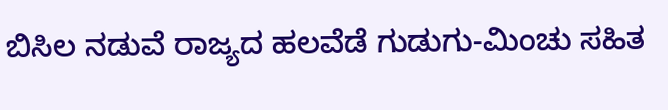ಬಿಸಿಲ ನಡುವೆ ರಾಜ್ಯದ ಹಲವೆಡೆ ಗುಡುಗು-ಮಿಂಚು ಸಹಿತ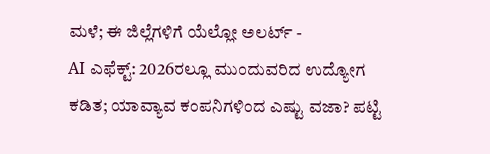ಮಳೆ; ಈ ಜಿಲ್ಲೆಗಳಿಗೆ ಯೆಲ್ಲೋ ಅಲರ್ಟ್ -
AI ಎಫೆಕ್ಟ್: 2026ರಲ್ಲೂ ಮುಂದುವರಿದ ಉದ್ಯೋಗ ಕಡಿತ; ಯಾವ್ಯಾವ ಕಂಪನಿಗಳಿಂದ ಎಷ್ಟು ವಜಾ? ಪಟ್ಟಿ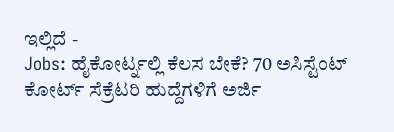ಇಲ್ಲಿದೆ -
Jobs: ಹೈಕೋರ್ಟ್ನಲ್ಲಿ ಕೆಲಸ ಬೇಕೆ? 70 ಅಸಿಸ್ಟೆಂಟ್ ಕೋರ್ಟ್ ಸೆಕ್ರೆಟರಿ ಹುದ್ದೆಗಳಿಗೆ ಅರ್ಜಿ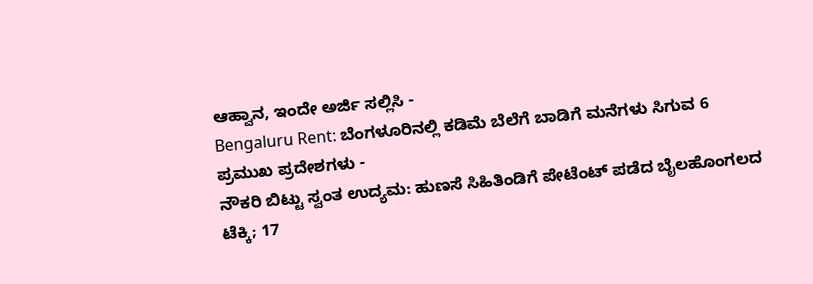ಆಹ್ವಾನ, ಇಂದೇ ಅರ್ಜಿ ಸಲ್ಲಿಸಿ -
Bengaluru Rent: ಬೆಂಗಳೂರಿನಲ್ಲಿ ಕಡಿಮೆ ಬೆಲೆಗೆ ಬಾಡಿಗೆ ಮನೆಗಳು ಸಿಗುವ 6 ಪ್ರಮುಖ ಪ್ರದೇಶಗಳು -
ನೌಕರಿ ಬಿಟ್ಟು ಸ್ವಂತ ಉದ್ಯಮ: ಹುಣಸೆ ಸಿಹಿತಿಂಡಿಗೆ ಪೇಟೆಂಟ್ ಪಡೆದ ಬೈಲಹೊಂಗಲದ ಟೆಕ್ಕಿ; 17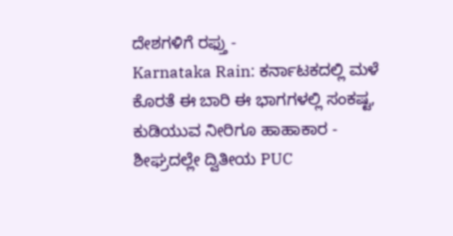ದೇಶಗಳಿಗೆ ರಫ್ತು -
Karnataka Rain: ಕರ್ನಾಟಕದಲ್ಲಿ ಮಳೆ ಕೊರತೆ ಈ ಬಾರಿ ಈ ಭಾಗಗಳಲ್ಲಿ ಸಂಕಷ್ಟ, ಕುಡಿಯುವ ನೀರಿಗೂ ಹಾಹಾಕಾರ -
ಶೀಘ್ರದಲ್ಲೇ ದ್ವಿತೀಯ PUC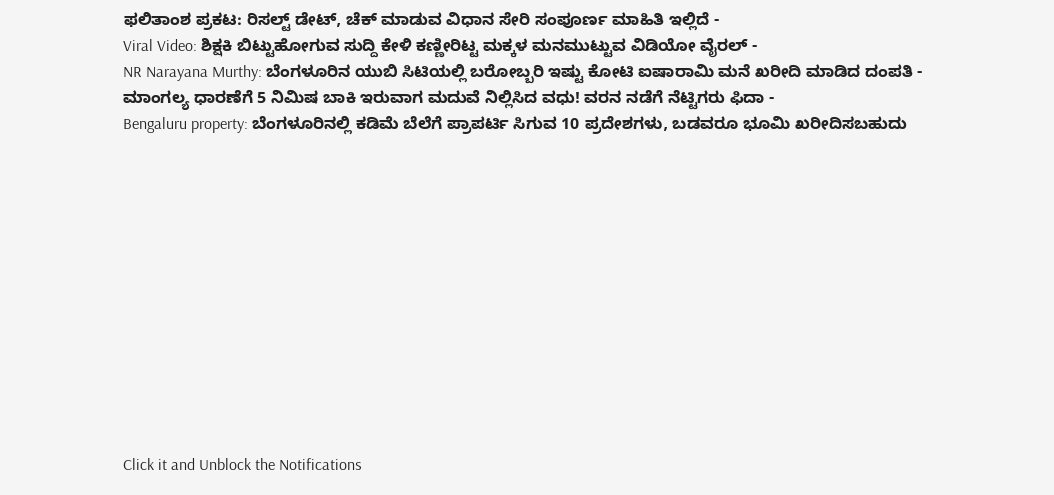ಫಲಿತಾಂಶ ಪ್ರಕಟ: ರಿಸಲ್ಟ್ ಡೇಟ್, ಚೆಕ್ ಮಾಡುವ ವಿಧಾನ ಸೇರಿ ಸಂಪೂರ್ಣ ಮಾಹಿತಿ ಇಲ್ಲಿದೆ -
Viral Video: ಶಿಕ್ಷಕಿ ಬಿಟ್ಟುಹೋಗುವ ಸುದ್ದಿ ಕೇಳಿ ಕಣ್ಣೀರಿಟ್ಟ ಮಕ್ಕಳ ಮನಮುಟ್ಟುವ ವಿಡಿಯೋ ವೈರಲ್ -
NR Narayana Murthy: ಬೆಂಗಳೂರಿನ ಯುಬಿ ಸಿಟಿಯಲ್ಲಿ ಬರೋಬ್ಬರಿ ಇಷ್ಟು ಕೋಟಿ ಐಷಾರಾಮಿ ಮನೆ ಖರೀದಿ ಮಾಡಿದ ದಂಪತಿ -
ಮಾಂಗಲ್ಯ ಧಾರಣೆಗೆ 5 ನಿಮಿಷ ಬಾಕಿ ಇರುವಾಗ ಮದುವೆ ನಿಲ್ಲಿಸಿದ ವಧು! ವರನ ನಡೆಗೆ ನೆಟ್ಟಿಗರು ಫಿದಾ -
Bengaluru property: ಬೆಂಗಳೂರಿನಲ್ಲಿ ಕಡಿಮೆ ಬೆಲೆಗೆ ಪ್ರಾಪರ್ಟಿ ಸಿಗುವ 10 ಪ್ರದೇಶಗಳು, ಬಡವರೂ ಭೂಮಿ ಖರೀದಿಸಬಹುದು












Click it and Unblock the Notifications